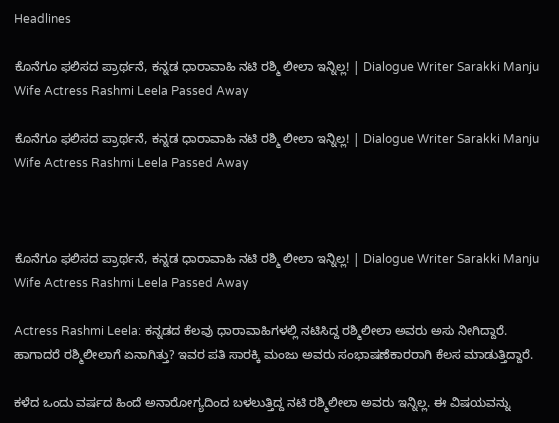Headlines

ಕೊನೆಗೂ ಫಲಿಸದ ಪ್ರಾರ್ಥನೆ, ಕನ್ನಡ ಧಾರಾವಾಹಿ ನಟಿ ರಶ್ಮಿ ಲೀಲಾ ಇನ್ನಿಲ್ಲ! | Dialogue Writer Sarakki Manju Wife Actress Rashmi Leela Passed Away

ಕೊನೆಗೂ ಫಲಿಸದ ಪ್ರಾರ್ಥನೆ, ಕನ್ನಡ ಧಾರಾವಾಹಿ ನಟಿ ರಶ್ಮಿ ಲೀಲಾ ಇನ್ನಿಲ್ಲ! | Dialogue Writer Sarakki Manju Wife Actress Rashmi Leela Passed Away



ಕೊನೆಗೂ ಫಲಿಸದ ಪ್ರಾರ್ಥನೆ, ಕನ್ನಡ ಧಾರಾವಾಹಿ ನಟಿ ರಶ್ಮಿ ಲೀಲಾ ಇನ್ನಿಲ್ಲ! | Dialogue Writer Sarakki Manju Wife Actress Rashmi Leela Passed Away

Actress Rashmi Leela: ಕನ್ನಡದ ಕೆಲವು ಧಾರಾವಾಹಿಗಳಲ್ಲಿ ನಟಿಸಿದ್ದ ರಶ್ಮಿಲೀಲಾ ಅವರು ಅಸು ನೀಗಿದ್ದಾರೆ. ಹಾಗಾದರೆ ರಶ್ಮಿಲೀಲಾಗೆ ಏನಾಗಿತ್ತು? ಇವರ ಪತಿ ಸಾರಕ್ಕಿ ಮಂಜು ಅವರು ಸಂಭಾಷಣೆಕಾರರಾಗಿ ಕೆಲಸ ಮಾಡುತ್ತಿದ್ದಾರೆ.

ಕಳೆದ ಒಂದು ವರ್ಷದ ಹಿಂದೆ ಅನಾರೋಗ್ಯದಿಂದ ಬಳಲುತ್ತಿದ್ದ ನಟಿ ರಶ್ಮಿಲೀಲಾ ಅವರು ಇನ್ನಿಲ್ಲ. ಈ ವಿಷಯವನ್ನು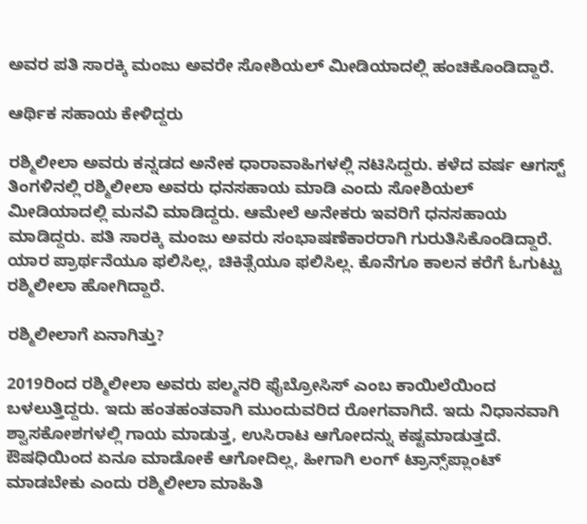ಅವರ ಪತಿ ಸಾರಕ್ಕಿ ಮಂಜು ಅವರೇ ಸೋಶಿಯಲ್‌ ಮೀಡಿಯಾದಲ್ಲಿ ಹಂಚಿಕೊಂಡಿದ್ದಾರೆ.

ಆರ್ಥಿಕ ಸಹಾಯ ಕೇಳಿದ್ದರು

ರಶ್ಮಿಲೀಲಾ ಅವರು ಕನ್ನಡದ ಅನೇಕ ಧಾರಾವಾಹಿಗಳಲ್ಲಿ ನಟಿಸಿದ್ದರು. ಕಳೆದ ವರ್ಷ ಆಗಸ್ಟ್‌ ತಿಂಗಳಿನಲ್ಲಿ ರಶ್ಮಿಲೀಲಾ ಅವರು ಧನಸಹಾಯ ಮಾಡಿ ಎಂದು ಸೋಶಿಯಲ್‌ ಮೀಡಿಯಾದಲ್ಲಿ ಮನವಿ ಮಾಡಿದ್ದರು. ಆಮೇಲೆ ಅನೇಕರು ಇವರಿಗೆ ಧನಸಹಾಯ ಮಾಡಿದ್ದರು. ಪತಿ ಸಾರಕ್ಕಿ ಮಂಜು ಅವರು ಸಂಭಾಷಣೆಕಾರರಾಗಿ ಗುರುತಿಸಿಕೊಂಡಿದ್ದಾರೆ. ಯಾರ ಪ್ರಾರ್ಥನೆಯೂ ಫಲಿಸಿಲ್ಲ, ಚಿಕಿತ್ಸೆಯೂ ಫಲಿಸಿಲ್ಲ. ಕೊನೆಗೂ ಕಾಲನ ಕರೆಗೆ ಓಗುಟ್ಟು ರಶ್ಮಿಲೀಲಾ ಹೋಗಿದ್ದಾರೆ.

ರಶ್ಮಿಲೀಲಾಗೆ ಏನಾಗಿತ್ತು?

2019ರಿಂದ ರಶ್ಮಿಲೀಲಾ ಅವರು ಪಲ್ಮನರಿ ಫೈಬ್ರೋಸಿಸ್ ಎಂಬ ಕಾಯಿಲೆಯಿಂದ ಬಳಲುತ್ತಿದ್ದರು. ಇದು ಹಂತಹಂತವಾಗಿ ಮುಂದುವರಿದ ರೋಗವಾಗಿದೆ. ಇದು ನಿಧಾನವಾಗಿ ಶ್ವಾಸಕೋಶಗಳಲ್ಲಿ ಗಾಯ ಮಾಡುತ್ತ, ಉಸಿರಾಟ ಆಗೋದನ್ನು ಕಷ್ಟಮಾಡುತ್ತದೆ. ಔಷಧಿಯಿಂದ ಏನೂ ಮಾಡೋಕೆ ಆಗೋದಿಲ್ಲ, ಹೀಗಾಗಿ ಲಂಗ್ ಟ್ರಾನ್ಸ್‌ಪ್ಲಾಂಟ್ ಮಾಡಬೇಕು ಎಂದು ರಶ್ಮಿಲೀಲಾ ಮಾಹಿತಿ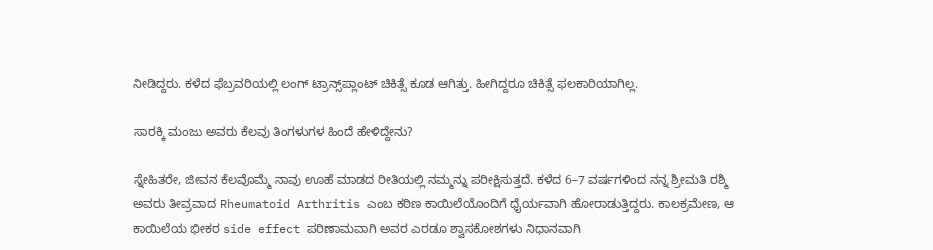ನೀಡಿದ್ದರು. ಕಳೆದ ಫೆಬ್ರವರಿಯಲ್ಲಿ ಲಂಗ್ ಟ್ರಾನ್ಸ್‌ಪ್ಲಾಂಟ್ ಚಿಕಿತ್ಸೆ ಕೂಡ ಆಗಿತ್ತು. ಹೀಗಿದ್ದರೂ ಚಿಕಿತ್ಸೆ ಫಲಕಾರಿಯಾಗಿಲ್ಲ.

ಸಾರಕ್ಕಿ ಮಂಜು ಅವರು ಕೆಲವು ತಿಂಗಳುಗಳ ಹಿಂದೆ ಹೇಳಿದ್ದೇನು?

ಸ್ನೇಹಿತರೇ, ಜೀವನ ಕೆಲವೊಮ್ಮೆ ನಾವು ಊಹೆ ಮಾಡದ ರೀತಿಯಲ್ಲಿ ನಮ್ಮನ್ನು ಪರೀಕ್ಷಿಸುತ್ತದೆ. ಕಳೆದ 6–7 ವರ್ಷಗಳಿಂದ ನನ್ನ ಶ್ರೀಮತಿ ರಶ್ಮಿ ಅವರು ತೀವ್ರವಾದ Rheumatoid Arthritis ಎಂಬ ಕಠಿಣ ಕಾಯಿಲೆಯೊಂದಿಗೆ ಧೈರ್ಯವಾಗಿ ಹೋರಾಡುತ್ತಿದ್ದರು. ಕಾಲಕ್ರಮೇಣ, ಆ ಕಾಯಿಲೆಯ ಭೀಕರ side effect ಪರಿಣಾಮವಾಗಿ ಅವರ ಎರಡೂ ಶ್ವಾಸಕೋಶಗಳು ನಿಧಾನವಾಗಿ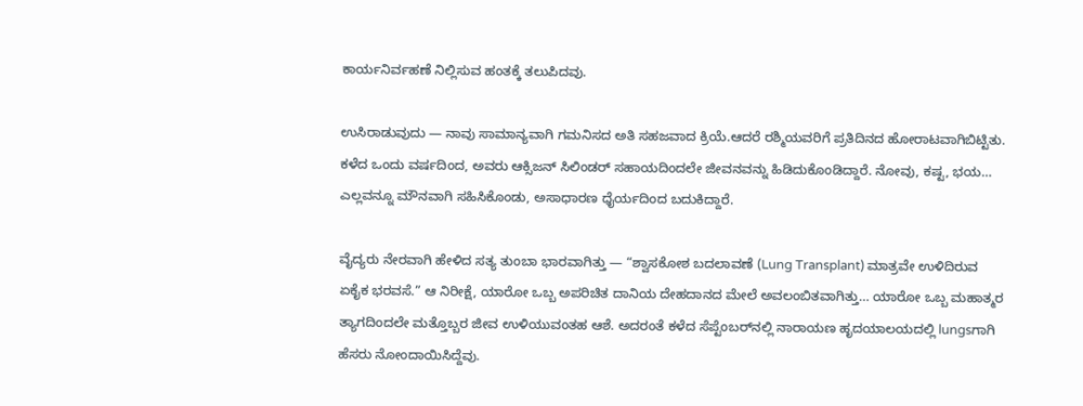ಕಾರ್ಯನಿರ್ವಹಣೆ ನಿಲ್ಲಿಸುವ ಹಂತಕ್ಕೆ ತಲುಪಿದವು.

ಉಸಿರಾಡುವುದು — ನಾವು ಸಾಮಾನ್ಯವಾಗಿ ಗಮನಿಸದ ಅತಿ ಸಹಜವಾದ ಕ್ರಿಯೆ.ಆದರೆ ರಶ್ಮಿಯವರಿಗೆ ಪ್ರತಿದಿನದ ಹೋರಾಟವಾಗಿಬಿಟ್ಟಿತು. ಕಳೆದ ಒಂದು ವರ್ಷದಿಂದ, ಅವರು ಆಕ್ಸಿಜನ್ ಸಿಲಿಂಡರ್ ಸಹಾಯದಿಂದಲೇ ಜೀವನವನ್ನು ಹಿಡಿದುಕೊಂಡಿದ್ದಾರೆ. ನೋವು, ಕಷ್ಟ, ಭಯ… ಎಲ್ಲವನ್ನೂ ಮೌನವಾಗಿ ಸಹಿಸಿಕೊಂಡು, ಅಸಾಧಾರಣ ಧೈರ್ಯದಿಂದ ಬದುಕಿದ್ದಾರೆ.

ವೈದ್ಯರು ನೇರವಾಗಿ ಹೇಳಿದ ಸತ್ಯ ತುಂಬಾ ಭಾರವಾಗಿತ್ತು — “ಶ್ವಾಸಕೋಶ ಬದಲಾವಣೆ (Lung Transplant) ಮಾತ್ರವೇ ಉಳಿದಿರುವ ಏಕೈಕ ಭರವಸೆ.” ಆ ನಿರೀಕ್ಷೆ, ಯಾರೋ ಒಬ್ಬ ಅಪರಿಚಿತ ದಾನಿಯ ದೇಹದಾನದ ಮೇಲೆ ಅವಲಂಬಿತವಾಗಿತ್ತು… ಯಾರೋ ಒಬ್ಬ ಮಹಾತ್ಮರ ತ್ಯಾಗದಿಂದಲೇ ಮತ್ತೊಬ್ಬರ ಜೀವ ಉಳಿಯುವಂತಹ ಆಶೆ. ಅದರಂತೆ ಕಳೆದ ಸೆಪ್ಟೆಂಬರ್‌ನಲ್ಲಿ ನಾರಾಯಣ ಹೃದಯಾಲಯದಲ್ಲಿ lungsಗಾಗಿ ಹೆಸರು ನೋಂದಾಯಿಸಿದ್ದೆವು.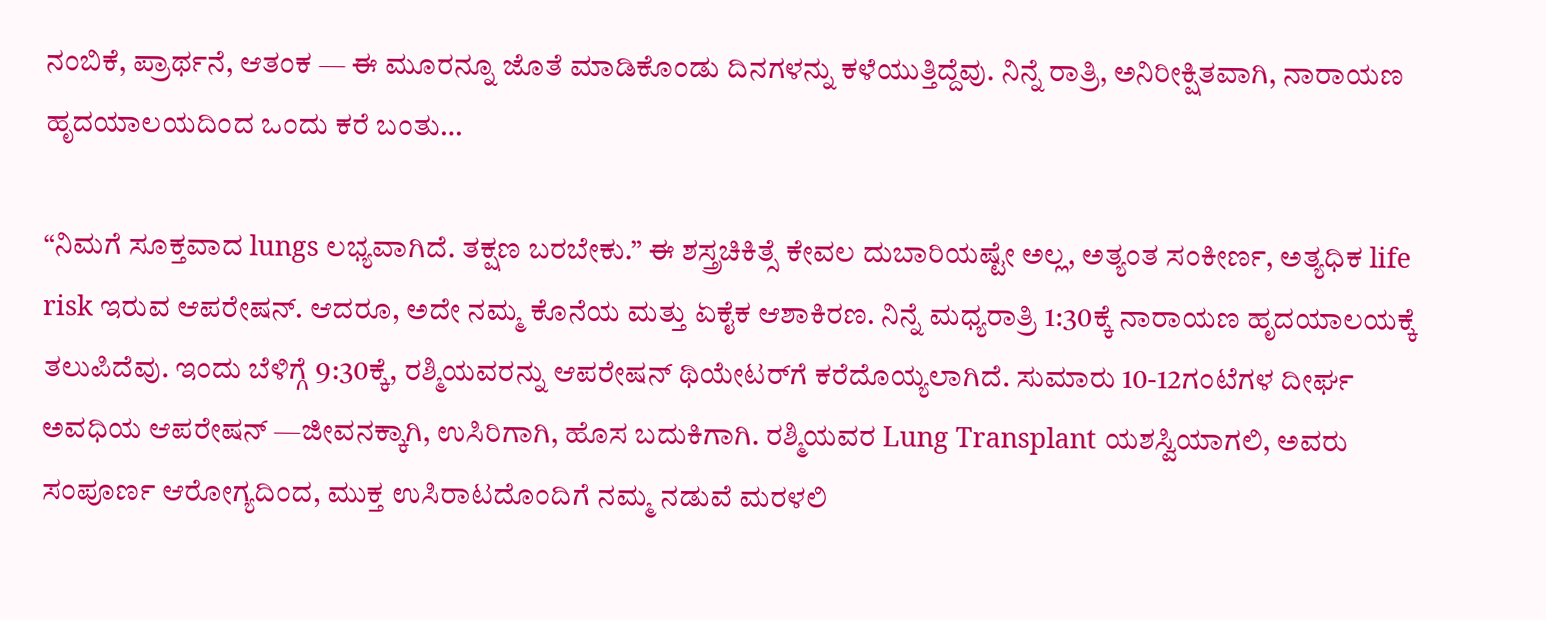ನಂಬಿಕೆ, ಪ್ರಾರ್ಥನೆ, ಆತಂಕ — ಈ ಮೂರನ್ನೂ ಜೊತೆ ಮಾಡಿಕೊಂಡು ದಿನಗಳನ್ನು ಕಳೆಯುತ್ತಿದ್ದೆವು. ನಿನ್ನೆ ರಾತ್ರಿ, ಅನಿರೀಕ್ಷಿತವಾಗಿ, ನಾರಾಯಣ ಹೃದಯಾಲಯದಿಂದ ಒಂದು ಕರೆ ಬಂತು…

“ನಿಮಗೆ ಸೂಕ್ತವಾದ lungs ಲಭ್ಯವಾಗಿದೆ. ತಕ್ಷಣ ಬರಬೇಕು.” ಈ ಶಸ್ತ್ರಚಿಕಿತ್ಸೆ ಕೇವಲ ದುಬಾರಿಯಷ್ಟೇ ಅಲ್ಲ, ಅತ್ಯಂತ ಸಂಕೀರ್ಣ, ಅತ್ಯಧಿಕ life risk ಇರುವ ಆಪರೇಷನ್. ಆದರೂ, ಅದೇ ನಮ್ಮ ಕೊನೆಯ ಮತ್ತು ಏಕೈಕ ಆಶಾಕಿರಣ. ನಿನ್ನೆ ಮಧ್ಯರಾತ್ರಿ 1:30ಕ್ಕೆ ನಾರಾಯಣ ಹೃದಯಾಲಯಕ್ಕೆ ತಲುಪಿದೆವು. ಇಂದು ಬೆಳಿಗ್ಗೆ 9:30ಕ್ಕೆ, ರಶ್ಮಿಯವರನ್ನು ಆಪರೇಷನ್ ಥಿಯೇಟರ್‌ಗೆ ಕರೆದೊಯ್ಯಲಾಗಿದೆ. ಸುಮಾರು 10-12ಗಂಟೆಗಳ ದೀರ್ಘ ಅವಧಿಯ ಆಪರೇಷನ್ —ಜೀವನಕ್ಕಾಗಿ, ಉಸಿರಿಗಾಗಿ, ಹೊಸ ಬದುಕಿಗಾಗಿ. ರಶ್ಮಿಯವರ Lung Transplant ಯಶಸ್ವಿಯಾಗಲಿ, ಅವರು ಸಂಪೂರ್ಣ ಆರೋಗ್ಯದಿಂದ, ಮುಕ್ತ ಉಸಿರಾಟದೊಂದಿಗೆ ನಮ್ಮ ನಡುವೆ ಮರಳಲಿ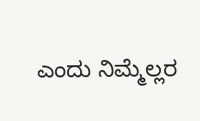ಎಂದು ನಿಮ್ಮೆಲ್ಲರ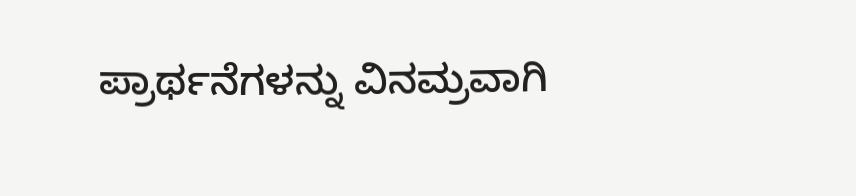ಪ್ರಾರ್ಥನೆಗಳನ್ನು ವಿನಮ್ರವಾಗಿ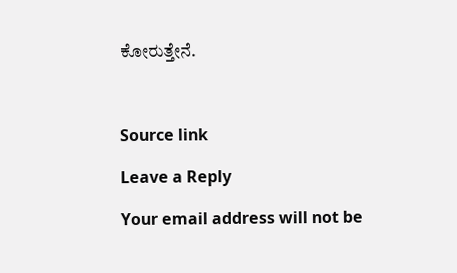ಕೋರುತ್ತೇನೆ.



Source link

Leave a Reply

Your email address will not be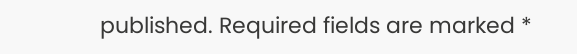published. Required fields are marked *